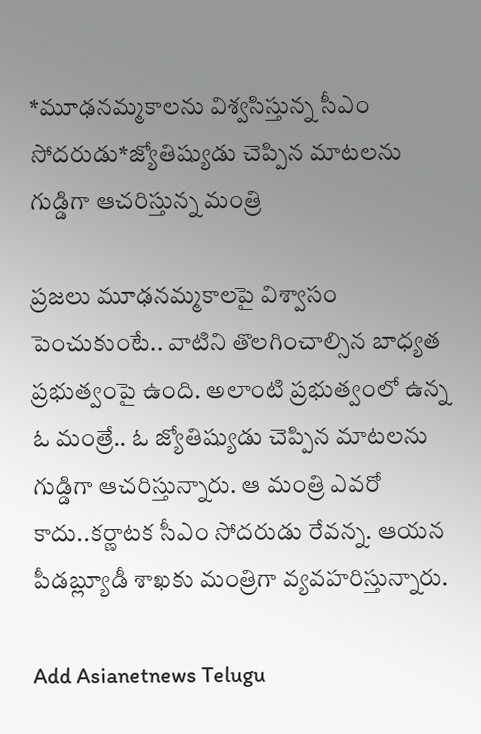*మూఢనమ్మకాలను విశ్వసిస్తున్న సీఎం సోదరుడు*జ్యోతిష్యుడు చెప్పిన మాటలను గుడ్డిగా ఆచరిస్తున్న మంత్రి

ప్రజలు మూఢనమ్మకాలపై విశ్వాసం పెంచుకుంటే.. వాటిని తొలగించాల్సిన బాధ్యత ప్రభుత్వంపై ఉంది. అలాంటి ప్రభుత్వంలో ఉన్న ఓ మంత్రే.. ఓ జ్యోతిష్యుడు చెప్పిన మాటలను గుడ్డిగా ఆచరిస్తున్నారు. ఆ మంత్రి ఎవరో కాదు..కర్ణాటక సీఎం సోదరుడు రేవన్న. ఆయన పీడబ్ల్యూడీ శాఖకు మంత్రిగా వ్యవహరిస్తున్నారు.

Add Asianetnews Telugu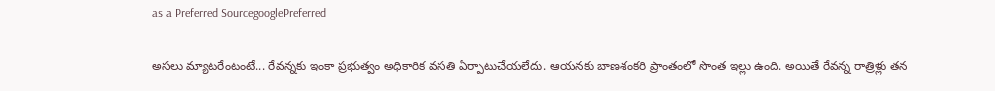as a Preferred SourcegooglePreferred

అసలు మ్యాటరేంటంటే... రేవన్నకు ఇంకా ప్రభుత్వం అధికారిక వసతి ఏర్పాటుచేయలేదు. ఆయనకు బాణశంకరి ప్రాంతంలో సొంత ఇల్లు ఉంది. అయితే రేవన్న రాత్రిళ్లు తన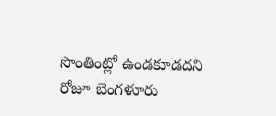సొంతింట్లో ఉండకూడదని రోజూ బెంగళూరు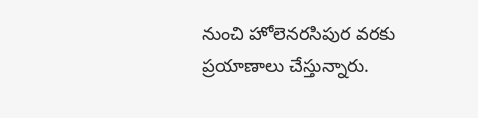నుంచి హోలెనరసిపుర వరకు ప్రయాణాలు చేస్తున్నారు.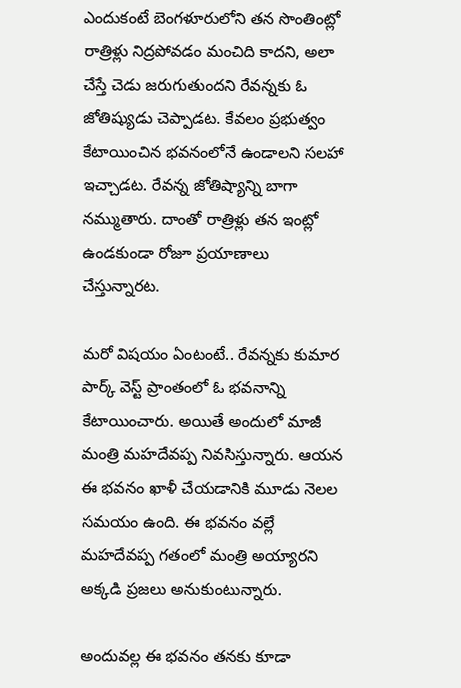ఎందుకంటే బెంగళూరులోని తన సొంతింట్లో రాత్రిళ్లు నిద్రపోవడం మంచిది కాదని, అలా చేస్తే చెడు జరుగుతుందని రేవన్నకు ఓ జోతిష్యుడు చెప్పాడట. కేవలం ప్రభుత్వం కేటాయించిన భవనంలోనే ఉండాలని సలహా ఇచ్చాడట. రేవన్న జోతిష్యాన్ని బాగా నమ్ముతారు. దాంతో రాత్రిళ్లు తన ఇంట్లో ఉండకుండా రోజూ ప్రయాణాలు చేస్తున్నారట.

మరో విషయం ఏంటంటే.. రేవన్నకు కుమార పార్క్‌ వెస్ట్‌ ప్రాంతంలో ఓ భవనాన్ని కేటాయించారు. అయితే అందులో మాజీ మంత్రి మహదేవప్ప నివసిస్తున్నారు. ఆయన ఈ భవనం ఖాళీ చేయడానికి మూడు నెలల సమయం ఉంది. ఈ భవనం వల్లే మహదేవప్ప గతంలో మంత్రి అయ్యారని అక్కడి ప్రజలు అనుకుంటున్నారు.

అందువల్ల ఈ భవనం తనకు కూడా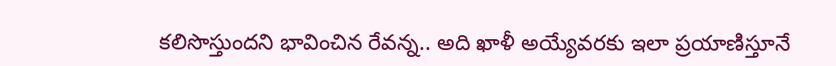కలిసొస్తుందని భావించిన రేవన్న.. అది ఖాళీ అయ్యేవరకు ఇలా ప్రయాణిస్తూనే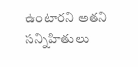ఉంటారని అతని సన్నిహితులు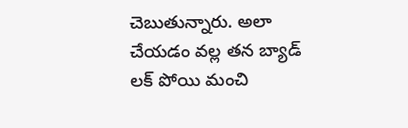చెబుతున్నారు. అలా చేయడం వల్ల తన బ్యాడ్ లక్ పోయి మంచి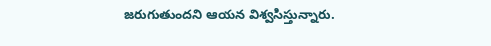జరుగుతుందని ఆయన విశ్వసిస్తున్నారు.